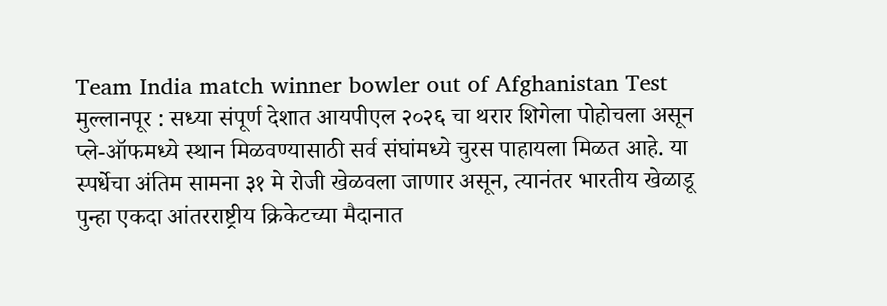Team India match winner bowler out of Afghanistan Test
मुल्लानपूर : सध्या संपूर्ण देशात आयपीएल २०२६ चा थरार शिगेला पोहोचला असून प्ले-ऑफमध्ये स्थान मिळवण्यासाठी सर्व संघांमध्ये चुरस पाहायला मिळत आहे. या स्पर्धेचा अंतिम सामना ३१ मे रोजी खेळवला जाणार असून, त्यानंतर भारतीय खेळाडू पुन्हा एकदा आंतरराष्ट्रीय क्रिकेटच्या मैदानात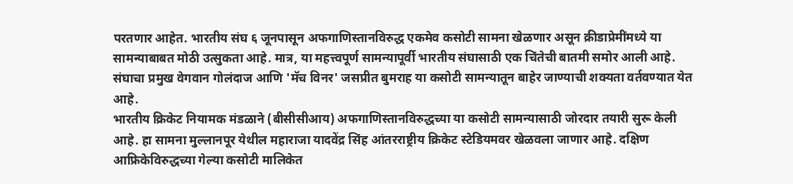परतणार आहेत. भारतीय संघ ६ जूनपासून अफगाणिस्तानविरुद्ध एकमेव कसोटी सामना खेळणार असून क्रीडाप्रेमींमध्ये या सामन्याबाबत मोठी उत्सुकता आहे. मात्र, या महत्त्वपूर्ण सामन्यापूर्वी भारतीय संघासाठी एक चिंतेची बातमी समोर आली आहे.
संघाचा प्रमुख वेगवान गोलंदाज आणि 'मॅच विनर' जसप्रीत बुमराह या कसोटी सामन्यातून बाहेर जाण्याची शक्यता वर्तवण्यात येत आहे.
भारतीय क्रिकेट नियामक मंडळाने (बीसीसीआय) अफगाणिस्तानविरुद्धच्या या कसोटी सामन्यासाठी जोरदार तयारी सुरू केली आहे. हा सामना मुल्लानपूर येथील महाराजा यादवेंद्र सिंह आंतरराष्ट्रीय क्रिकेट स्टेडियमवर खेळवला जाणार आहे. दक्षिण आफ्रिकेविरुद्धच्या गेल्या कसोटी मालिकेत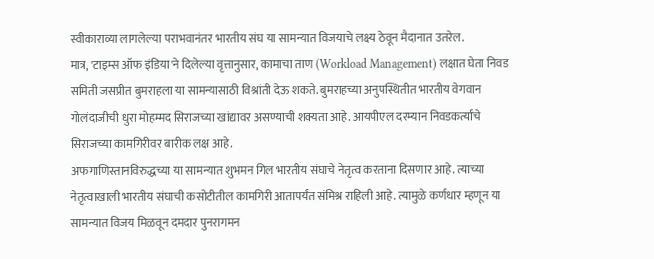स्वीकाराव्या लागलेल्या पराभवानंतर भारतीय संघ या सामन्यात विजयाचे लक्ष्य ठेवून मैदानात उतरेल.
मात्र, 'टाइम्स ऑफ इंडिया'ने दिलेल्या वृत्तानुसार, कामाचा ताण (Workload Management) लक्षात घेता निवड समिती जसप्रीत बुमराहला या सामन्यासाठी विश्रांती देऊ शकते. बुमराहच्या अनुपस्थितीत भारतीय वेगवान गोलंदाजीची धुरा मोहम्मद सिराजच्या खांद्यावर असण्याची शक्यता आहे. आयपीएल दरम्यान निवडकर्त्यांचे सिराजच्या कामगिरीवर बारीक लक्ष आहे.
अफगाणिस्तानविरुद्धच्या या सामन्यात शुभमन गिल भारतीय संघाचे नेतृत्व करताना दिसणार आहे. त्याच्या नेतृत्वाखाली भारतीय संघाची कसोटीतील कामगिरी आतापर्यंत संमिश्र राहिली आहे. त्यामुळे कर्णधार म्हणून या सामन्यात विजय मिळवून दमदार पुनरागमन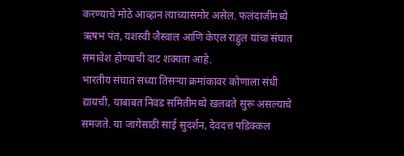करण्याचे मोठे आव्हान त्याच्यासमोर असेल. फलंदाजीमध्ये ऋषभ पंत, यशस्वी जैस्वाल आणि केएल राहुल यांचा संघात समावेश होण्याची दाट शक्यता आहे.
भारतीय संघात सध्या तिसऱ्या क्रमांकावर कोणाला संधी द्यायची, याबाबत निवड समितीमध्ये खलबते सुरू असल्याचे समजते. या जागेसाठी साई सुदर्शन, देवदत्त पडिक्कल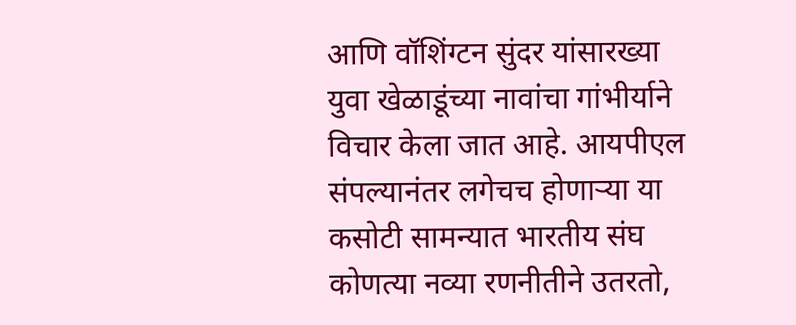आणि वॉशिंग्टन सुंदर यांसारख्या युवा खेळाडूंच्या नावांचा गांभीर्याने विचार केला जात आहे. आयपीएल संपल्यानंतर लगेचच होणाऱ्या या कसोटी सामन्यात भारतीय संघ कोणत्या नव्या रणनीतीने उतरतो,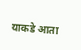याकडे आता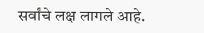सर्वांचे लक्ष लागले आहे.